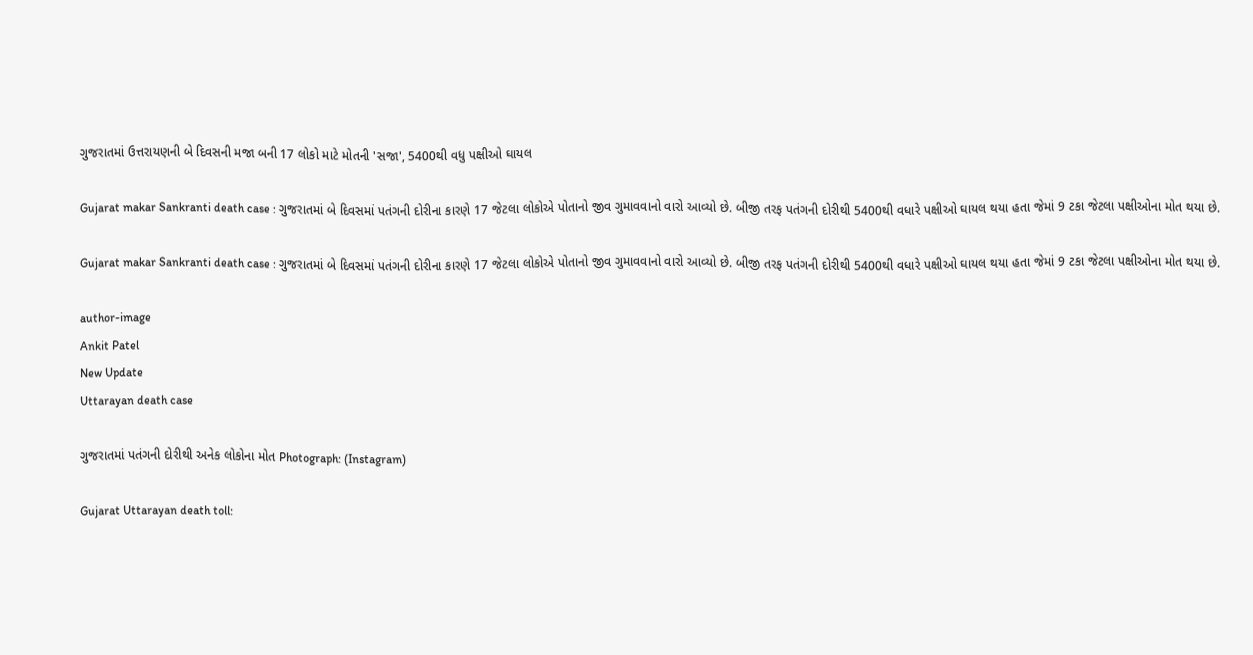ગુજરાતમાં ઉત્તરાયણની બે દિવસની મજા બની 17 લોકો માટે મોતની 'સજા', 5400થી વધુ પક્ષીઓ ઘાયલ

Gujarat makar Sankranti death case : ગુજરાતમાં બે દિવસમાં પતંગની દોરીના કારણે 17 જેટલા લોકોએ પોતાનો જીવ ગુમાવવાનો વારો આવ્યો છે. બીજી તરફ પતંગની દોરીથી 5400થી વધારે પક્ષીઓ ઘાયલ થયા હતા જેમાં 9 ટકા જેટલા પક્ષીઓના મોત થયા છે.

Gujarat makar Sankranti death case : ગુજરાતમાં બે દિવસમાં પતંગની દોરીના કારણે 17 જેટલા લોકોએ પોતાનો જીવ ગુમાવવાનો વારો આવ્યો છે. બીજી તરફ પતંગની દોરીથી 5400થી વધારે પક્ષીઓ ઘાયલ થયા હતા જેમાં 9 ટકા જેટલા પક્ષીઓના મોત થયા છે.

author-image
Ankit Patel
New Update
Uttarayan death case

ગુજરાતમાં પતંગની દોરીથી અનેક લોકોના મોત Photograph: (Instagram)

Gujarat Uttarayan death toll: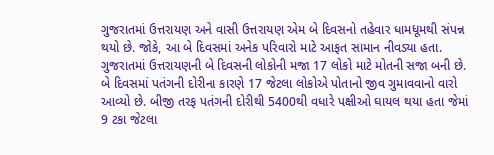ગુજરાતમાં ઉત્તરાયણ અને વાસી ઉત્તરાયણ એમ બે દિવસનો તહેવાર ધામધૂમથી સંપન્ન થયો છે. જોકે, આ બે દિવસમાં અનેક પરિવારો માટે આફત સામાન નીવડ્યા હતા. ગુજરાતમાં ઉત્તરાયણની બે દિવસની લોકોની મજા 17 લોકો માટે મોતની સજા બની છે. બે દિવસમાં પતંગની દોરીના કારણે 17 જેટલા લોકોએ પોતાનો જીવ ગુમાવવાનો વારો આવ્યો છે. બીજી તરફ પતંગની દોરીથી 5400થી વધારે પક્ષીઓ ઘાયલ થયા હતા જેમાં 9 ટકા જેટલા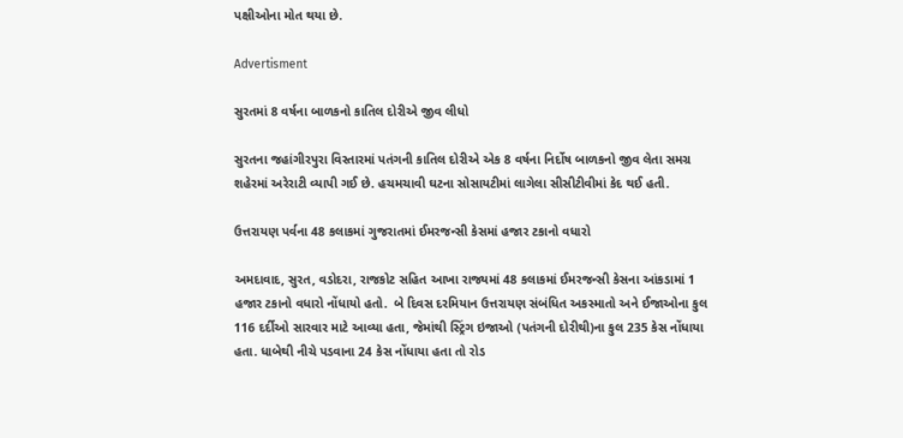પક્ષીઓના મોત થયા છે.

Advertisment

સુરતમાં 8 વર્ષના બાળકનો કાતિલ દોરીએ જીવ લીધો

સુરતના જહાંગીરપુરા વિસ્તારમાં પતંગની કાતિલ દોરીએ એક 8 વર્ષના નિર્દોષ બાળકનો જીવ લેતા સમગ્ર શહેરમાં અરેરાટી વ્યાપી ગઈ છે. હચમચાવી ઘટના સોસાયટીમાં લાગેલા સીસીટીવીમાં કેદ થઈ હતી.

ઉત્તરાયણ પર્વના 48 કલાકમાં ગુજરાતમાં ઈમરજન્સી કેસમાં હજાર ટકાનો વધારો

અમદાવાદ, સુરત, વડોદરા, રાજકોટ સહિત આખા રાજ્યમાં 48 કલાકમાં ઈમરજન્સી કેસના આંકડામાં 1 હજાર ટકાનો વધારો નોંધાયો હતો.  બે દિવસ દરમિયાન ઉત્તરાયણ સંબંધિત અકસ્માતો અને ઈજાઓના કુલ 116 દર્દીઓ સારવાર માટે આવ્યા હતા, જેમાંથી સ્ટ્રિંગ ઇજાઓ (પતંગની દોરીથી)ના કુલ 235 કેસ નોંધાયા હતા. ધાબેથી નીચે પડવાના 24 કેસ નોંધાયા હતા તો રોડ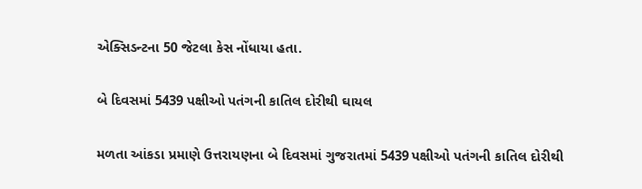એક્સિડન્ટના 50 જેટલા કેસ નોંધાયા હતા.

બે દિવસમાં 5439 પક્ષીઓ પતંગની કાતિલ દોરીથી ઘાયલ

મળતા આંકડા પ્રમાણે ઉત્તરાયણના બે દિવસમાં ગુજરાતમાં 5439 પક્ષીઓ પતંગની કાતિલ દોરીથી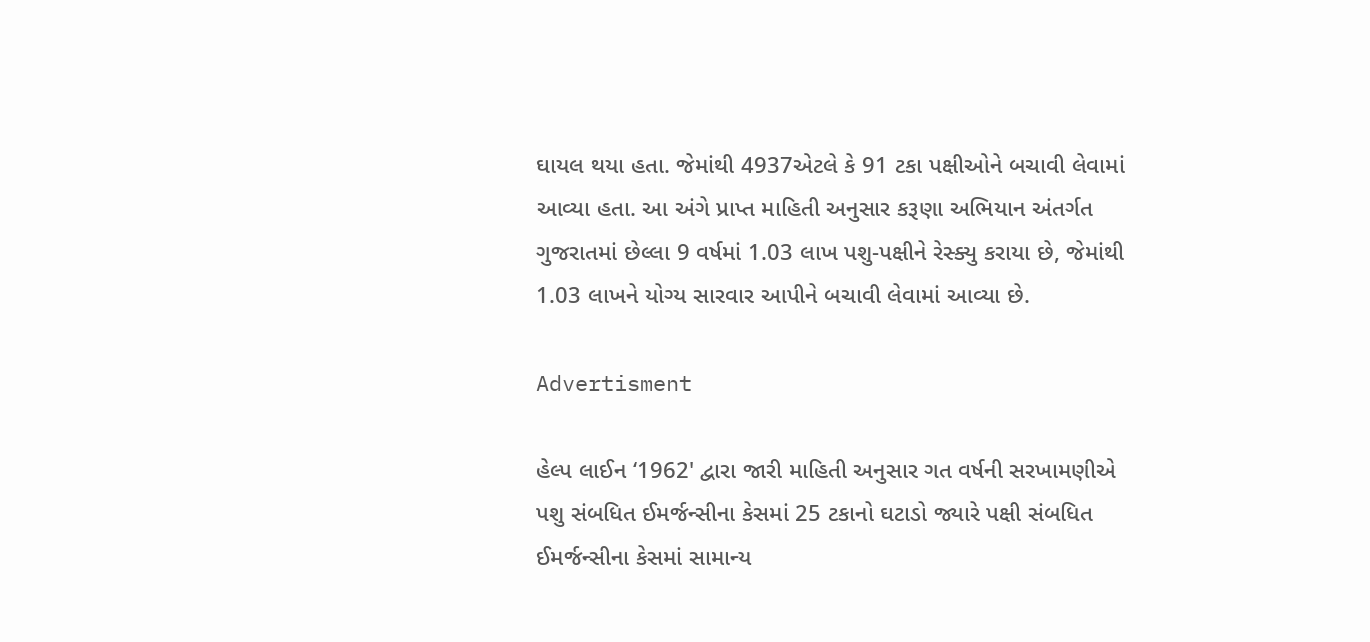ઘાયલ થયા હતા. જેમાંથી 4937એટલે કે 91 ટકા પક્ષીઓને બચાવી લેવામાં આવ્યા હતા. આ અંગે પ્રાપ્ત માહિતી અનુસાર કરૂણા અભિયાન અંતર્ગત ગુજરાતમાં છેલ્લા 9 વર્ષમાં 1.03 લાખ પશુ-પક્ષીને રેસ્ક્યુ કરાયા છે, જેમાંથી 1.03 લાખને યોગ્ય સારવાર આપીને બચાવી લેવામાં આવ્યા છે.

Advertisment

હેલ્પ લાઈન ‘1962' દ્વારા જારી માહિતી અનુસાર ગત વર્ષની સરખામણીએ પશુ સંબધિત ઈમર્જન્સીના કેસમાં 25 ટકાનો ઘટાડો જ્યારે પક્ષી સંબધિત ઈમર્જન્સીના કેસમાં સામાન્ય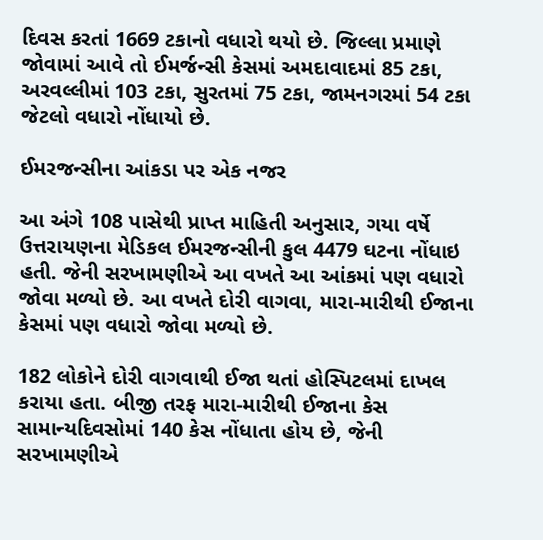દિવસ કરતાં 1669 ટકાનો વધારો થયો છે. જિલ્લા પ્રમાણે જોવામાં આવે તો ઈમર્જન્સી કેસમાં અમદાવાદમાં 85 ટકા, અરવલ્લીમાં 103 ટકા, સુરતમાં 75 ટકા, જામનગરમાં 54 ટકા જેટલો વધારો નોંધાયો છે.

ઈમરજન્સીના આંકડા પર એક નજર

આ અંગે 108 પાસેથી પ્રાપ્ત માહિતી અનુસાર, ગયા વર્ષે ઉત્તરાયણના મેડિકલ ઈમરજન્સીની કુલ 4479 ઘટના નોંધાઇ હતી. જેની સરખામણીએ આ વખતે આ આંકમાં પણ વધારો જોવા મળ્યો છે. આ વખતે દોરી વાગવા, મારા-મારીથી ઈજાના કેસમાં પણ વધારો જોવા મળ્યો છે.

182 લોકોને દોરી વાગવાથી ઈજા થતાં હોસ્પિટલમાં દાખલ કરાયા હતા. બીજી તરફ મારા-મારીથી ઈજાના કેસ સામાન્યદિવસોમાં 140 કેસ નોંધાતા હોય છે, જેની સરખામણીએ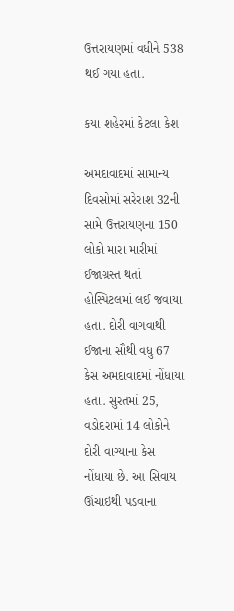ઉત્તરાયણમાં વધીને 538 થઈ ગયા હતા.

કયા શહેરમાં કેટલા કેશ

અમદાવાદમાં સામાન્ય દિવસોમાં સરેરાશ 32ની સામે ઉત્તરાયણના 150 લોકો મારા મારીમાં ઈજાગ્રસ્ત થતાં હોસ્પિટલમાં લઈ જવાયા હતા. દોરી વાગવાથી ઈજાના સૌથી વધુ 67 કેસ અમદાવાદમાં નોંધાયા હતા. સુરતમાં 25, વડોદરામાં 14 લોકોને દોરી વાગ્યાના કેસ નોંધાયા છે. આ સિવાય ઊંચાઇથી પડવાના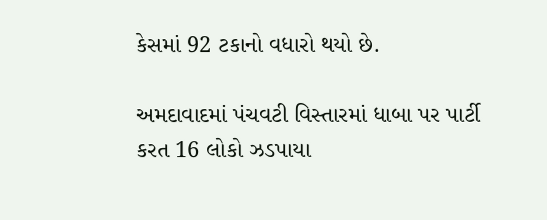કેસમાં 92 ટકાનો વધારો થયો છે.

અમદાવાદમાં પંચવટી વિસ્તારમાં ધાબા પર પાર્ટી કરત 16 લોકો ઝડપાયા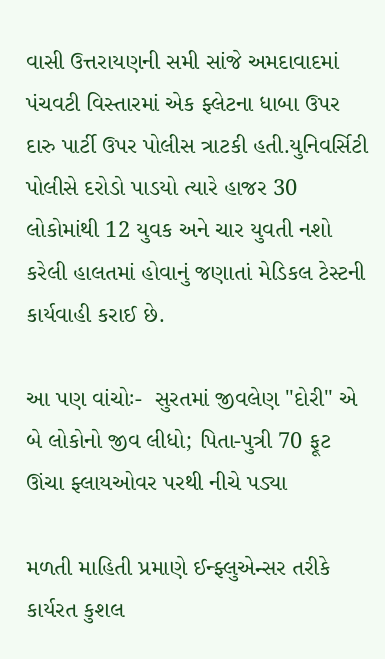વાસી ઉત્તરાયણની સમી સાંજે અમદાવાદમાં પંચવટી વિસ્તારમાં એક ફ્લેટના ધાબા ઉપર દારુ પાર્ટી ઉપર પોલીસ ત્રાટકી હતી.યુનિવર્સિટી પોલીસે દરોડો પાડયો ત્યારે હાજર 30 લોકોમાંથી 12 યુવક અને ચાર યુવતી નશો કરેલી હાલતમાં હોવાનું જણાતાં મેડિકલ ટેસ્ટની કાર્યવાહી કરાઈ છે.

આ પણ વાંચોઃ-  સુરતમાં જીવલેણ "દોરી" એ બે લોકોનો જીવ લીધો; પિતા-પુત્રી 70 ફૂટ ઊંચા ફ્લાયઓવર પરથી નીચે પડ્યા

મળતી માહિતી પ્રમાણે ઈન્ફ્લુએન્સર તરીકે કાર્યરત કુશલ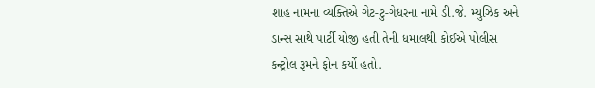શાહ નામના વ્યક્તિએ ગેટ-ટુ-ગેધરના નામે ડી.જે. મ્યુઝિક અને ડાન્સ સાથે પાર્ટી યોજી હતી તેની ધમાલથી કોઈએ પોલીસ કન્ટ્રોલ રૂમને ફોન કર્યો હતો.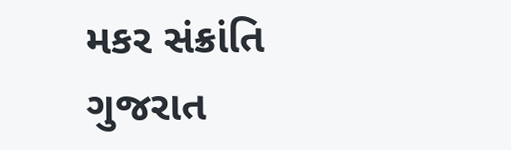મકર સંક્રાંતિ ગુજરાત